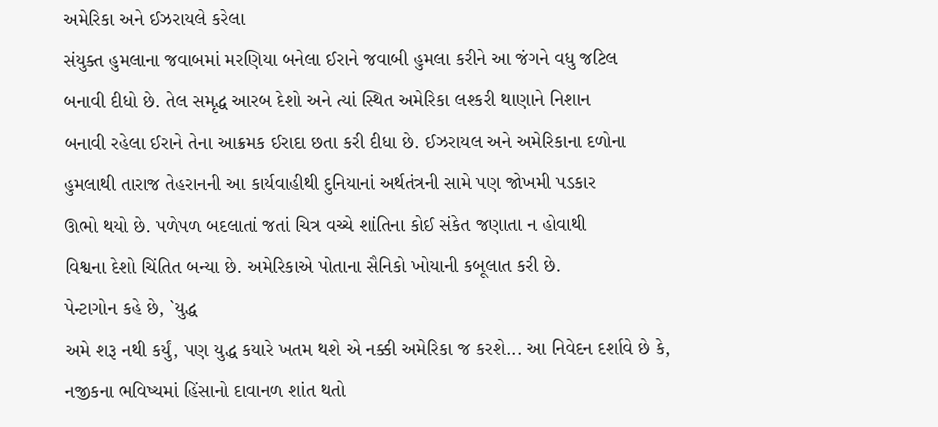અમેરિકા અને ઈઝરાયલે કરેલા
સંયુક્ત હુમલાના જવાબમાં મરણિયા બનેલા ઈરાને જવાબી હુમલા કરીને આ જંગને વધુ જટિલ
બનાવી દીધો છે. તેલ સમૃદ્ધ આરબ દેશો અને ત્યાં સ્થિત અમેરિકા લશ્કરી થાણાને નિશાન
બનાવી રહેલા ઈરાને તેના આક્રમક ઈરાદા છતા કરી દીધા છે. ઈઝરાયલ અને અમેરિકાના દળોના
હુમલાથી તારાજ તેહરાનની આ કાર્યવાહીથી દુનિયાનાં અર્થતંત્રની સામે પણ જોખમી પડકાર
ઊભો થયો છે. પળેપળ બદલાતાં જતાં ચિત્ર વચ્ચે શાંતિના કોઈ સંકેત જણાતા ન હોવાથી
વિશ્વના દેશો ચિંતિત બન્યા છે. અમેરિકાએ પોતાના સૈનિકો ખોયાની કબૂલાત કરી છે.
પેન્ટાગોન કહે છે, `યુદ્ધ
અમે શરૂ નથી કર્યું, પણ યુદ્ધ કયારે ખતમ થશે એ નક્કી અમેરિકા જ કરશે... આ નિવેદન દર્શાવે છે કે,
નજીકના ભવિષ્યમાં હિંસાનો દાવાનળ શાંત થતો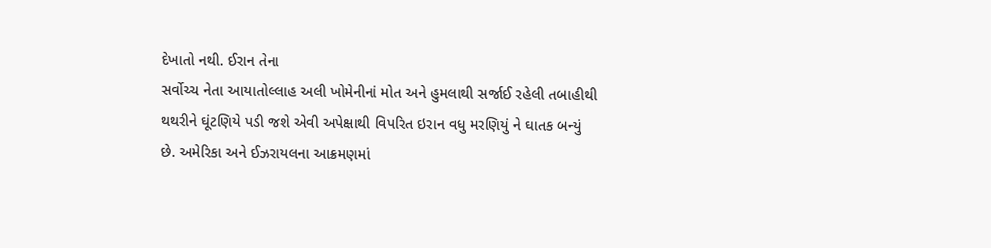દેખાતો નથી. ઈરાન તેના
સર્વોચ્ચ નેતા આયાતોલ્લાહ અલી ખોમેનીનાં મોત અને હુમલાથી સર્જાઈ રહેલી તબાહીથી
થથરીને ઘૂંટણિયે પડી જશે એવી અપેક્ષાથી વિપરિત ઇરાન વધુ મરણિયું ને ઘાતક બન્યું
છે. અમેરિકા અને ઈઝરાયલના આક્રમણમાં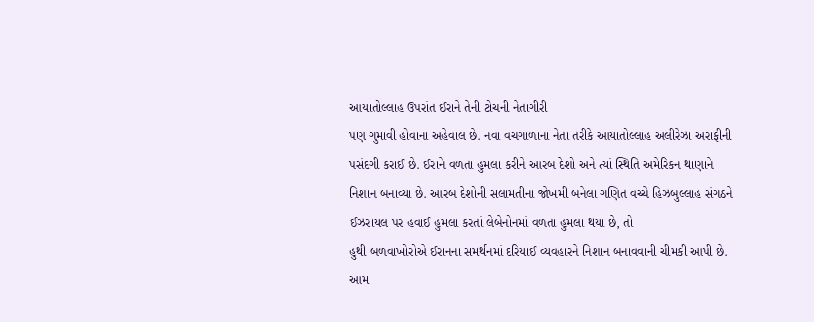આયાતોલ્લાહ ઉપરાંત ઈરાને તેની ટોચની નેતાગીરી
પણ ગુમાવી હોવાના અહેવાલ છે. નવા વચગાળાના નેતા તરીકે આયાતોલ્લાહ અલીરેઝા અરાફીની
પસંદગી કરાઈ છે. ઈરાને વળતા હુમલા કરીને આરબ દેશો અને ત્યાં સ્થિતિ અમેરિકન થાણાને
નિશાન બનાવ્યા છે. આરબ દેશોની સલામતીના જોખમી બનેલા ગણિત વચ્ચે હિઝબુલ્લાહ સંગઠને
ઈઝરાયલ પર હવાઈ હુમલા કરતાં લેબેનોનમાં વળતા હુમલા થયા છે, તો
હુથી બળવાખોરોએ ઈરાનના સમર્થનમાં દરિયાઈ વ્યવહારને નિશાન બનાવવાની ચીમકી આપી છે.
આમ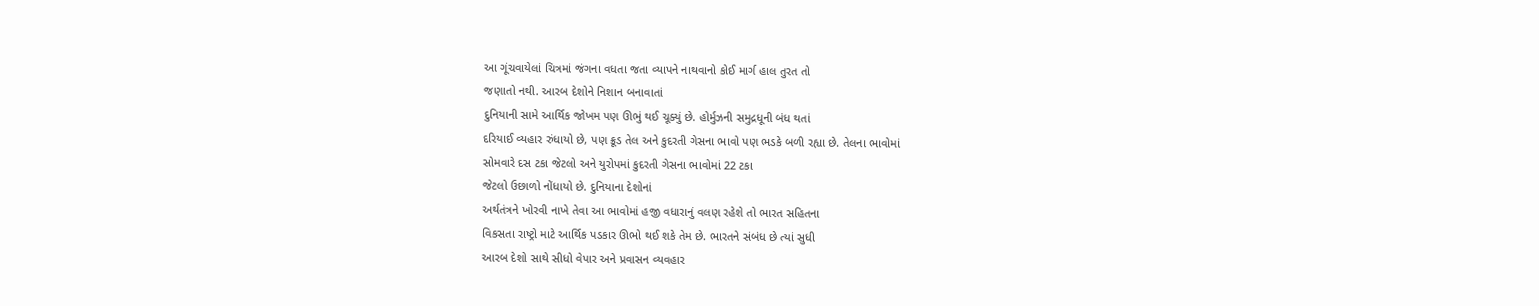આ ગૂંચવાયેલાં ચિત્રમાં જંગના વધતા જતા વ્યાપને નાથવાનો કોઈ માર્ગ હાલ તુરત તો
જણાતો નથી. આરબ દેશોને નિશાન બનાવાતાં
દુનિયાની સામે આર્થિક જોખમ પણ ઊભું થઈ ચૂક્યું છે. હોર્મુઝની સમુદ્રધૂની બંધ થતાં
દરિયાઈ વ્યહાર રુંધાયો છે, પણ ક્રૂડ તેલ અને કુદરતી ગેસના ભાવો પણ ભડકે બળી રહ્યા છે. તેલના ભાવોમાં
સોમવારે દસ ટકા જેટલો અને યુરોપમાં કુદરતી ગેસના ભાવોમાં 22 ટકા
જેટલો ઉછાળો નોંધાયો છે. દુનિયાના દેશોનાં
અર્થતંત્રને ખોરવી નાખે તેવા આ ભાવોમાં હજી વધારાનું વલણ રહેશે તો ભારત સહિતના
વિકસતા રાષ્ટ્રો માટે આર્થિક પડકાર ઊભો થઈ શકે તેમ છે. ભારતને સંબંધ છે ત્યાં સુધી
આરબ દેશો સાથે સીધો વેપાર અને પ્રવાસન વ્યવહાર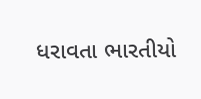ધરાવતા ભારતીયો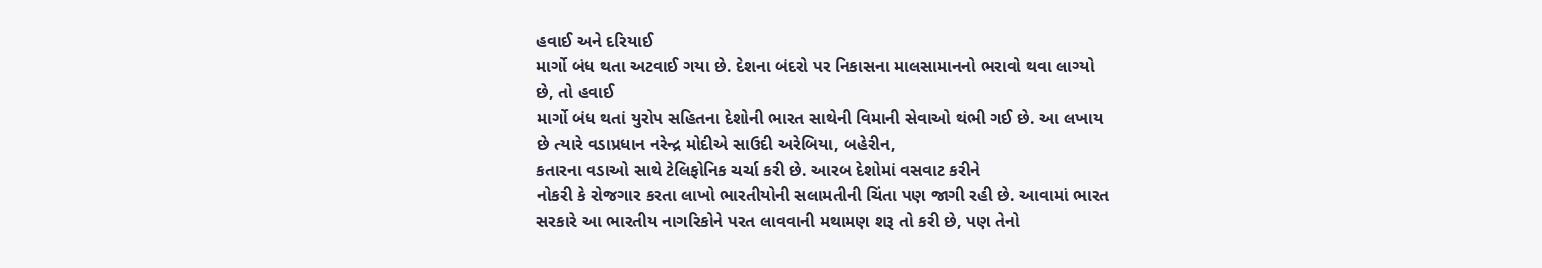હવાઈ અને દરિયાઈ
માર્ગો બંધ થતા અટવાઈ ગયા છે. દેશના બંદરો પર નિકાસના માલસામાનનો ભરાવો થવા લાગ્યો
છે, તો હવાઈ
માર્ગો બંધ થતાં યુરોપ સહિતના દેશોની ભારત સાથેની વિમાની સેવાઓ થંભી ગઈ છે. આ લખાય
છે ત્યારે વડાપ્રધાન નરેન્દ્ર મોદીએ સાઉદી અરેબિયા, બહેરીન,
કતારના વડાઓ સાથે ટેલિફોનિક ચર્ચા કરી છે. આરબ દેશોમાં વસવાટ કરીને
નોકરી કે રોજગાર કરતા લાખો ભારતીયોની સલામતીની ચિંતા પણ જાગી રહી છે. આવામાં ભારત
સરકારે આ ભારતીય નાગરિકોને પરત લાવવાની મથામણ શરૂ તો કરી છે, પણ તેનો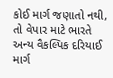કોઈ માર્ગ જણાતો નથી, તો વેપાર માટે ભારતે
અન્ય વૈકલ્પિક દરિયાઈ માર્ગ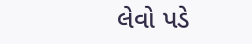લેવો પડે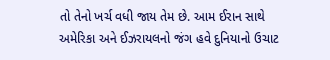તો તેનો ખર્ચ વધી જાય તેમ છે. આમ ઈરાન સાથે
અમેરિકા અને ઈઝરાયલનો જંગ હવે દુનિયાનો ઉચાટ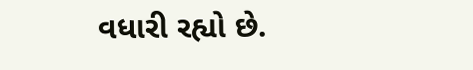વધારી રહ્યો છે.